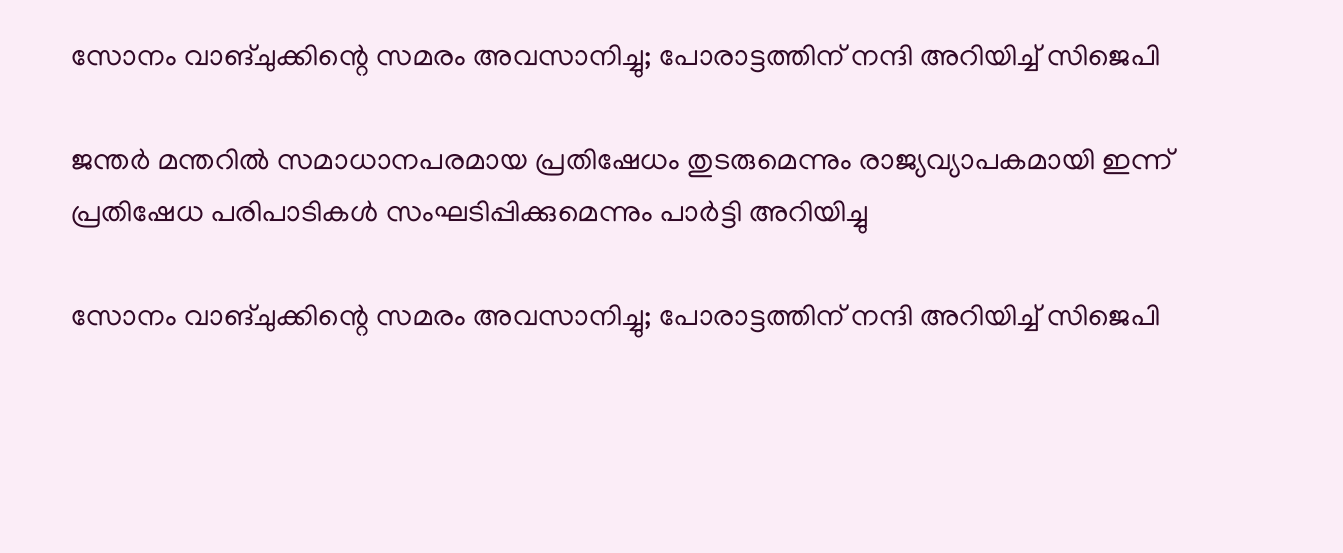സോനം വാങ്ചുക്കിന്റെ സമരം അവസാനിച്ചു; പോരാട്ടത്തിന് നന്ദി അറിയിച്ച് സിജെപി

ജന്തർ മന്തറിൽ സമാധാനപരമായ പ്രതിഷേധം തുടരുമെന്നും രാജ്യവ്യാപകമായി ഇന്ന് പ്രതിഷേധ പരിപാടികൾ സംഘടിപ്പിക്കുമെന്നും പാർട്ടി അറിയിച്ചു

സോനം വാങ്ചുക്കിന്റെ സമരം അവസാനിച്ചു; പോരാട്ടത്തിന് നന്ദി അറിയിച്ച് സിജെപി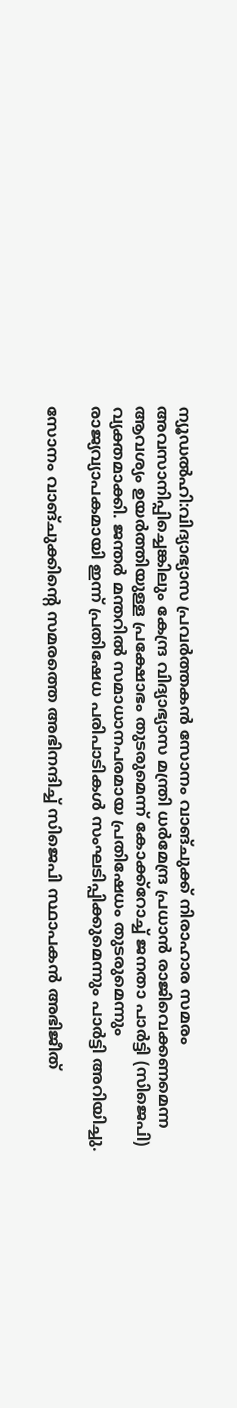ന്യൂഡല്‍ഹി:വിദ്യാഭ്യാസ പ്രവർത്തകൻ സോനം വാങ്ചുക്ക് നിരാഹാര സമരം അവസാനിപ്പിച്ചെങ്കിലും കേന്ദ്ര വിദ്യാഭ്യാസ മന്ത്രി ധർമേന്ദ്ര പ്രധാൻ രാജിവെക്കണമെന്ന ആവശ്യം ഉയർത്തിയുള്ള പ്രക്ഷോഭം തുടരുമെന്ന് കോക്ക്റോച്ച് ജനതാ പാർട്ടി (സിജെപി) വ്യക്തമാക്കി. ജന്തർ മന്തറിൽ സമാധാനപരമായ പ്രതിഷേധം തുടരുമെന്നും രാജ്യവ്യാപകമായി ഇന്ന് പ്രതിഷേധ പരിപാടികൾ സംഘടിപ്പിക്കുമെന്നും പാർട്ടി അറിയിച്ചു.

സോനം വാങ്ചുക്കിന്റെ സമരത്തെ അഭിനന്ദിച്ച് സിജെപി സ്ഥാപകൻ അഭിജീത്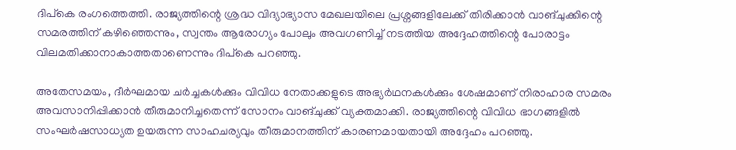ദിപ്കെ രംഗത്തെത്തി. രാജ്യത്തിന്റെ ശ്രദ്ധ വിദ്യാഭ്യാസ മേഖലയിലെ പ്രശ്നങ്ങളിലേക്ക് തിരിക്കാൻ വാങ്ചുക്കിന്റെ സമരത്തിന് കഴിഞ്ഞെന്നും, സ്വന്തം ആരോഗ്യം പോലും അവഗണിച്ച് നടത്തിയ അദ്ദേഹത്തിന്റെ പോരാട്ടം വിലമതിക്കാനാകാത്തതാണെന്നും ദിപ്കെ പറഞ്ഞു.

അതേസമയം, ദീർഘമായ ചർച്ചകൾക്കും വിവിധ നേതാക്കളുടെ അഭ്യർഥനകൾക്കും ശേഷമാണ് നിരാഹാര സമരം അവസാനിപ്പിക്കാൻ തീരുമാനിച്ചതെന്ന് സോനം വാങ്ചുക്ക് വ്യക്തമാക്കി. രാജ്യത്തിന്റെ വിവിധ ഭാഗങ്ങളിൽ സംഘർഷസാധ്യത ഉയരുന്ന സാഹചര്യവും തീരുമാനത്തിന് കാരണമായതായി അദ്ദേഹം പറഞ്ഞു.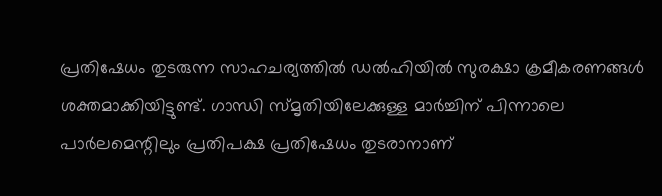പ്രതിഷേധം തുടരുന്ന സാഹചര്യത്തിൽ ഡൽഹിയിൽ സുരക്ഷാ ക്രമീകരണങ്ങൾ ശക്തമാക്കിയിട്ടുണ്ട്. ഗാന്ധി സ്മൃതിയിലേക്കുള്ള മാർച്ചിന് പിന്നാലെ പാർലമെന്റിലും പ്രതിപക്ഷ പ്രതിഷേധം തുടരാനാണ്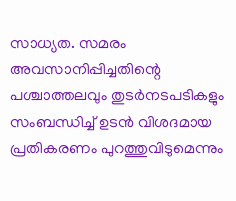സാധ്യത. സമരം അവസാനിപ്പിച്ചതിന്റെ പശ്ചാത്തലവും തുടർനടപടികളും സംബന്ധിച്ച് ഉടൻ വിശദമായ പ്രതികരണം പുറത്തുവിടുമെന്നും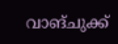വാങ്ചുക്ക്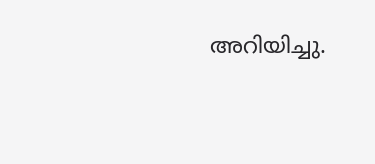അറിയിച്ചു.